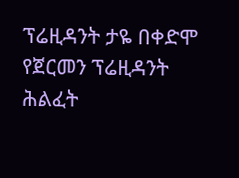ፕሬዚዳንት ታዬ በቀድሞ የጀርመን ፕሬዚዳንት ሕልፈት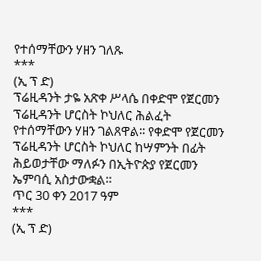የተሰማቸውን ሃዘን ገለጹ
***
(ኢ ፕ ድ)
ፕሬዚዳንት ታዬ አጽቀ ሥላሴ በቀድሞ የጀርመን ፕሬዚዳንት ሆርስት ኮህለር ሕልፈት የተሰማቸውን ሃዘን ገልጸዋል፡፡ የቀድሞ የጀርመን ፕሬዚዳንት ሆርስት ኮህለር ከሣምንት በፊት ሕይወታቸው ማለፉን በኢትዮጵያ የጀርመን ኤምባሲ አስታውቋል።
ጥር 30 ቀን 2017 ዓም
***
(ኢ ፕ ድ)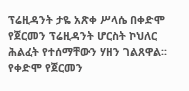ፕሬዚዳንት ታዬ አጽቀ ሥላሴ በቀድሞ የጀርመን ፕሬዚዳንት ሆርስት ኮህለር ሕልፈት የተሰማቸውን ሃዘን ገልጸዋል፡፡ የቀድሞ የጀርመን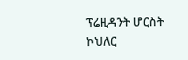ፕሬዚዳንት ሆርስት ኮህለር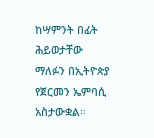ከሣምንት በፊት ሕይወታቸው ማለፉን በኢትዮጵያ የጀርመን ኤምባሲ አስታውቋል።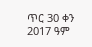ጥር 30 ቀን 2017 ዓም